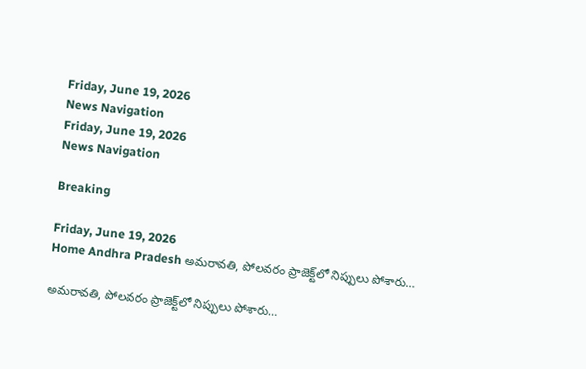Friday, June 19, 2026
News Navigation
Friday, June 19, 2026
News Navigation

Breaking

Friday, June 19, 2026
Home Andhra Pradesh అమరావతి, పోలవరం ప్రాజెక్ట్‌‌లో నిప్పులు పోశారు…

అమరావతి, పోలవరం ప్రాజెక్ట్‌‌లో నిప్పులు పోశారు…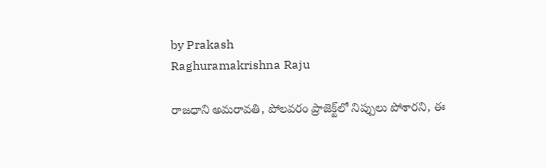by Prakash
Raghuramakrishna Raju

రాజధాని అమరావతి, పోలవరం ప్రాజెక్ట్‌‌లో నిప్పులు పోశారని, ఈ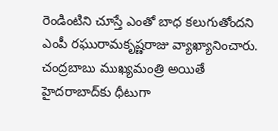రెండింటిని చూస్తే ఎంతో బాధ కలుగుతోందని ఎంపీ రఘురామకృష్ణరాజు వ్యాఖ్యానించారు. చంద్రబాబు ముఖ్యమంత్రి అయితే హైదరాబాద్‌కు ధీటుగా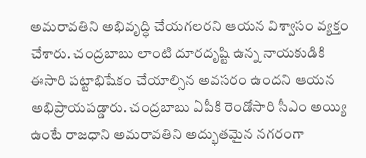అమరావతిని అభివృద్ధి చేయగలరని ఆయన విశ్వాసం వ్యక్తం చేశారు. చంద్రబాబు లాంటి దూరదృష్టి ఉన్న నాయకుడికి ఈసారి పట్టాభిషేకం చేయాల్సిన అవసరం ఉందని ఆయన అభిప్రాయపడ్డారు. చంద్రబాబు ఏపీకి రెండోసారి సీఎం అయ్యి ఉంటే రాజధాని అమరావతిని అద్భుతమైన నగరంగా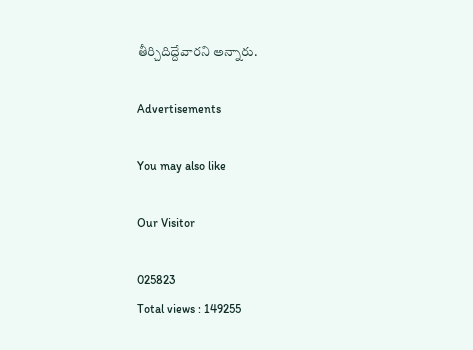తీర్చిదిద్దేవారని అన్నారు.

Advertisements

You may also like

Our Visitor

025823
Total views : 149255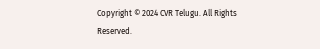Copyright © 2024 CVR Telugu. All Rights Reserved.